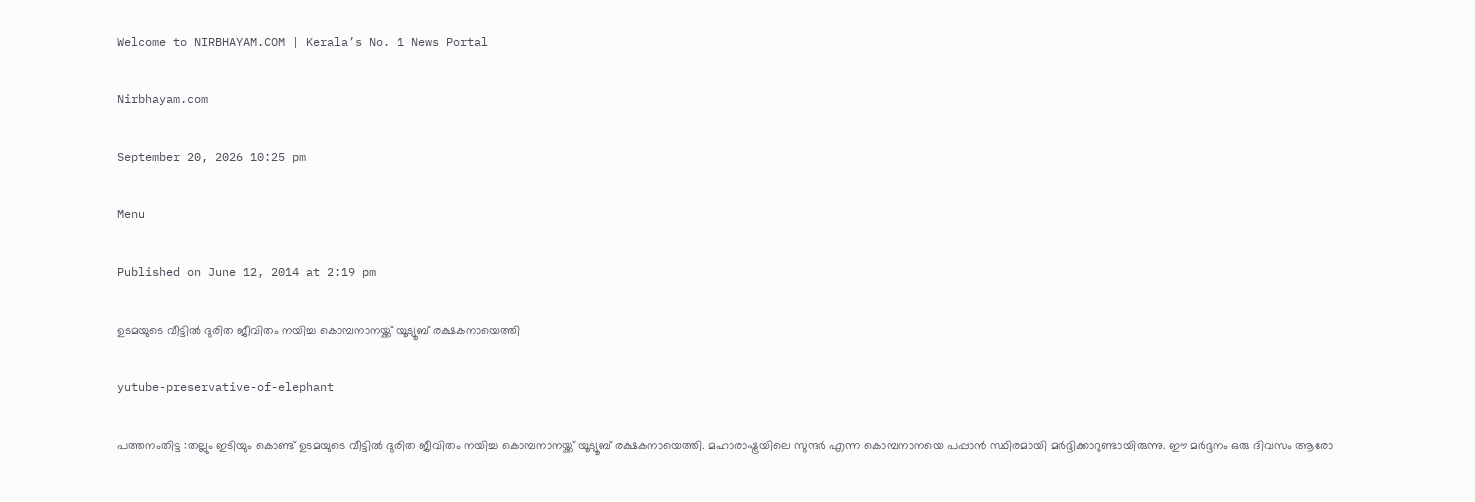Welcome to NIRBHAYAM.COM | Kerala’s No. 1 News Portal

Nirbhayam.com

September 20, 2026 10:25 pm

Menu

Published on June 12, 2014 at 2:19 pm

ഉടമയുടെ വീട്ടില്‍ ദുരിത ജീവിതം നയിച്ച കൊമ്പനാനയ്ക്ക് യൂട്യൂബ് രക്ഷകനായെത്തി

yutube-preservative-of-elephant

പത്തനംതിട്ട :തല്ലും ഇടിയും കൊണ്ട് ഉടമയുടെ വീട്ടില്‍ ദുരിത ജീവിതം നയിച്ച കൊമ്പനാനയ്ക്ക് യൂട്യൂബ് രക്ഷകനായെത്തി. മഹാരാഷ്ട്രയിലെ സുന്ദർ എന്ന കൊമ്പനാനയെ പപ്പാൻ സ്ഥിരമായി മര്‍ദ്ദിക്കാറുണ്ടായിരുന്നു. ഈ മർദ്ദനം ഒരു ദിവസം ആരോ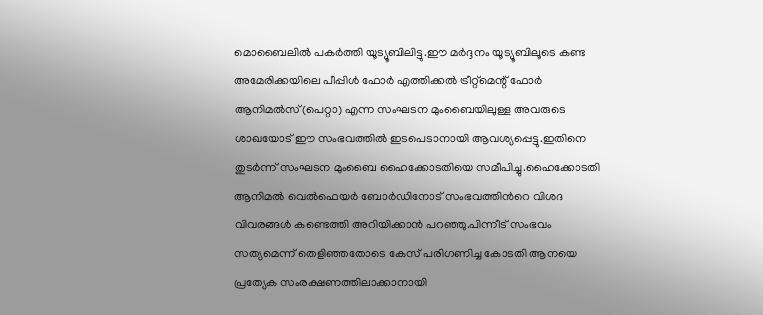മൊബൈലിൽ പകർത്തി യൂട്യൂബിലിട്ടു.ഈ മർദ്ദനം യൂട്യൂബിലൂടെ കണ്ട അമേരിക്കയിലെ പീപ്പിള്‍ ഫോര്‍ എത്തിക്കല്‍ ട്രീറ്റ്‌മെന്റ് ഫോര്‍ ആനിമല്‍സ്(പെറ്റാ) എന്ന സംഘടന മുംബൈയിലുള്ള അവരുടെ ശാഖയോട് ഈ സംഭവത്തിൽ ഇടപെടാനായി ആവശ്യപ്പെട്ടു.ഇതിനെ തുടർന്ന് സംഘടന മുംബൈ ഹൈക്കോടതിയെ സമീപിച്ചു.ഹൈക്കോടതി ആനിമല്‍ വെല്‍ഫെയര്‍ ബോര്‍ഡിനോട്‌ സംഭവത്തിൻറെ വിശദ വിവരങ്ങൾ കണ്ടെത്തി അറിയിക്കാൻ പറഞ്ഞു.പിന്നീട് സംഭവം സത്യമെന്ന് തെളിഞ്ഞതോടെ കേസ് പരിഗണിച്ച കോടതി ആനയെ പ്രത്യേക സംരക്ഷണത്തിലാക്കാനായി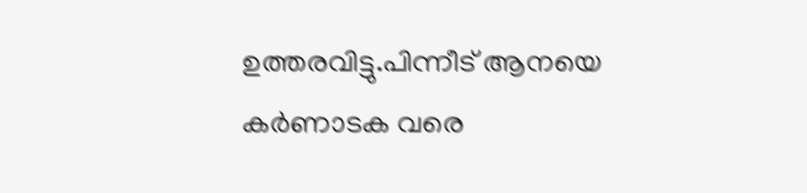ഉത്തരവിട്ടു.പിന്നീട് ആനയെ കര്‍ണാടക വരെ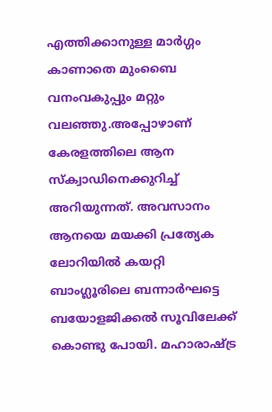എത്തിക്കാനുള്ള മാര്‍ഗ്ഗം കാണാതെ മുംബൈ വനംവകുപ്പും മറ്റും വലഞ്ഞു.അപ്പോഴാണ്‌ കേരളത്തിലെ ആന സ്‌ക്വാഡിനെക്കുറിച്ച് അറിയുന്നത്. അവസാനം ആനയെ മയക്കി പ്രത്യേക ലോറിയില്‍ കയറ്റി ബാംഗ്ലൂരിലെ ബന്നാര്‍ഘട്ടെ ബയോളജിക്കല്‍ സൂവിലേക്ക് കൊണ്ടു പോയി. മഹാരാഷ്ട്ര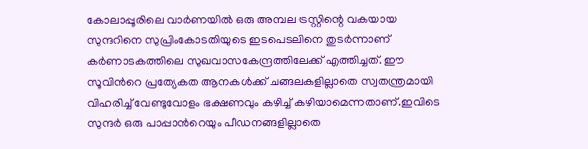കോലാപ്പൂരിലെ വാര്‍ണയില്‍ ഒരു അമ്പല ട്രസ്റ്റിന്റെ വകയായ സുന്ദറിനെ സുപ്രിംകോടതിയുടെ ഇടപെടലിനെ തുടര്‍ന്നാണ് കര്‍ണാടകത്തിലെ സുഖവാസകേന്ദ്രത്തിലേക്ക് എത്തിച്ചത്. ഈ സൂവിൻറെ പ്രത്യേകത ആനകൾക്ക് ചങ്ങലകളില്ലാതെ സ്വതന്ത്രമായി വിഹരിച്ച് വേണ്ടുവോളം ഭക്ഷണവും കഴിച്ച് കഴിയാമെന്നതാണ്.ഇവിടെ സുന്ദർ ഒരു പാപ്പാൻറെയും പീഡനങ്ങളില്ലാതെ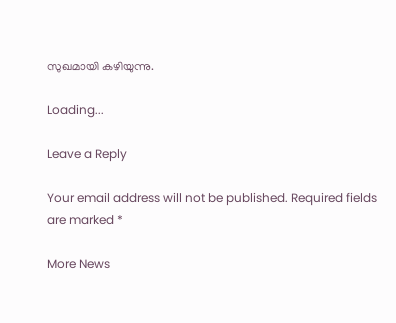സുഖമായി കഴിയുന്നു.

Loading...

Leave a Reply

Your email address will not be published. Required fields are marked *

More News